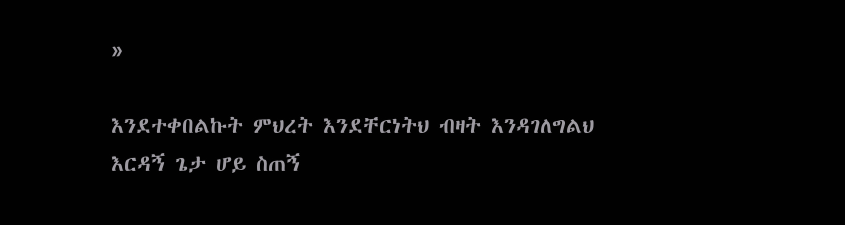»

እንደተቀበልኩት ምህረት እንደቸርነትህ ብዛት እንዳገለግልህ እርዳኝ ጌታ ሆይ ስጠኝ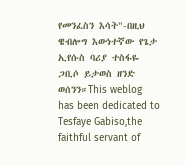የመንፈስን እሳት"-በዚህ ዌብሎግ እውነተኛው የጌታ ኢየሱስ ባሪያ ተስፋዬ ጋቢሶ ይታወስ ዘንድ ወሰንን።This weblog has been dedicated to Tesfaye Gabiso,the faithful servant of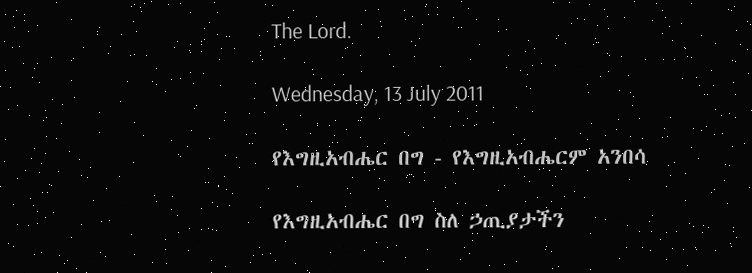The Lord.

Wednesday, 13 July 2011

የእግዚአብሔር በግ - የእግዚአብሔርም አንበሳ

የእግዚአብሔር በግ ስለ ኃጢያታችን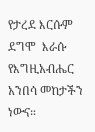የታረደ እርሱም ደግሞ  እራሱ የእግዚአብሔር አንበሳ መከታችን ነውና።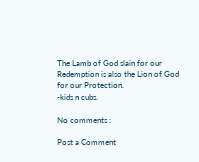The Lamb of God slain for our Redemption is also the Lion of God for our Protection.
-kids n cubs.

No comments :

Post a Comment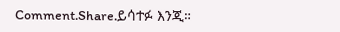Comment.Share.ይሳተፉ እንጂ።